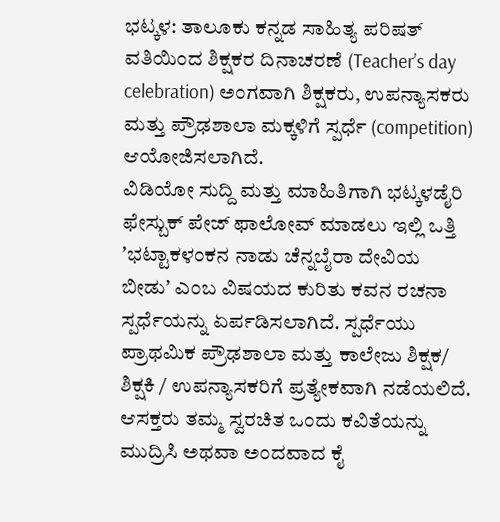ಭಟ್ಕಳ: ತಾಲೂಕು ಕನ್ನಡ ಸಾಹಿತ್ಯ ಪರಿಷತ್ ವತಿಯಿಂದ ಶಿಕ್ಷಕರ ದಿನಾಚರಣೆ (Teacherʼs day celebration) ಅಂಗವಾಗಿ ಶಿಕ್ಷಕರು, ಉಪನ್ಯಾಸಕರು ಮತ್ತು ಪ್ರೌಢಶಾಲಾ ಮಕ್ಕಳಿಗೆ ಸ್ಪರ್ಧೆ (competition) ಆಯೋಜಿಸಲಾಗಿದೆ.
ವಿಡಿಯೋ ಸುದ್ದಿ ಮತ್ತು ಮಾಹಿತಿಗಾಗಿ ಭಟ್ಕಳಡೈರಿ ಫೇಸ್ಬುಕ್ ಪೇಜ್ ಫಾಲೋವ್ ಮಾಡಲು ಇಲ್ಲಿ ಒತ್ತಿ
ʼಭಟ್ಟಾಕಳಂಕನ ನಾಡು ಚೆನ್ನಬೈರಾ ದೇವಿಯ ಬೀಡುʼ ಎಂಬ ವಿಷಯದ ಕುರಿತು ಕವನ ರಚನಾ ಸ್ಪರ್ಧೆಯನ್ನು ಏರ್ಪಡಿಸಲಾಗಿದೆ. ಸ್ಪರ್ಧೆಯು ಪ್ರಾಥಮಿಕ ಪ್ರೌಢಶಾಲಾ ಮತ್ತು ಕಾಲೇಜು ಶಿಕ್ಷಕ/ ಶಿಕ್ಷಕಿ / ಉಪನ್ಯಾಸಕರಿಗೆ ಪ್ರತ್ಯೇಕವಾಗಿ ನಡೆಯಲಿದೆ. ಆಸಕ್ತರು ತಮ್ಮ ಸ್ವರಚಿತ ಒಂದು ಕವಿತೆಯನ್ನು ಮುದ್ರಿಸಿ ಅಥವಾ ಅಂದವಾದ ಕೈ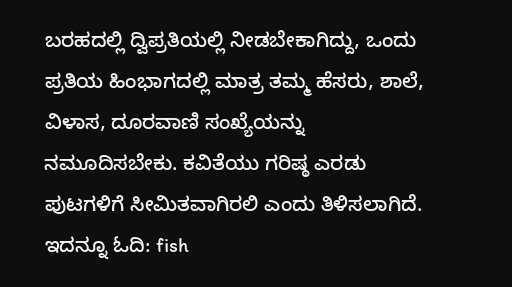ಬರಹದಲ್ಲಿ ದ್ವಿಪ್ರತಿಯಲ್ಲಿ ನೀಡಬೇಕಾಗಿದ್ದು, ಒಂದು ಪ್ರತಿಯ ಹಿಂಭಾಗದಲ್ಲಿ ಮಾತ್ರ ತಮ್ಮ ಹೆಸರು, ಶಾಲೆ, ವಿಳಾಸ, ದೂರವಾಣಿ ಸಂಖ್ಯೆಯನ್ನು ನಮೂದಿಸಬೇಕು. ಕವಿತೆಯು ಗರಿಷ್ಠ ಎರಡು ಪುಟಗಳಿಗೆ ಸೀಮಿತವಾಗಿರಲಿ ಎಂದು ತಿಳಿಸಲಾಗಿದೆ.
ಇದನ್ನೂ ಓದಿ: fish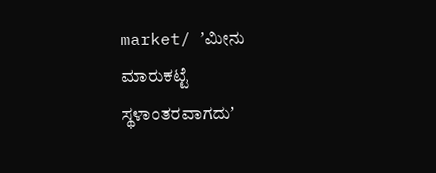market/ ʼಮೀನು ಮಾರುಕಟ್ಟೆ ಸ್ಥಳಾಂತರವಾಗದುʼ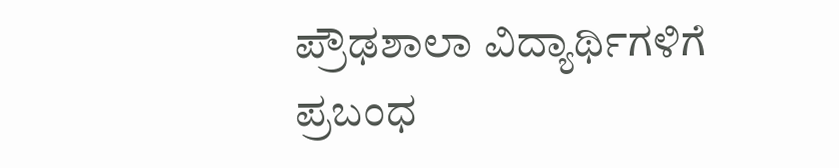ಪ್ರೌಢಶಾಲಾ ವಿದ್ಯಾರ್ಥಿಗಳಿಗೆ ಪ್ರಬಂಧ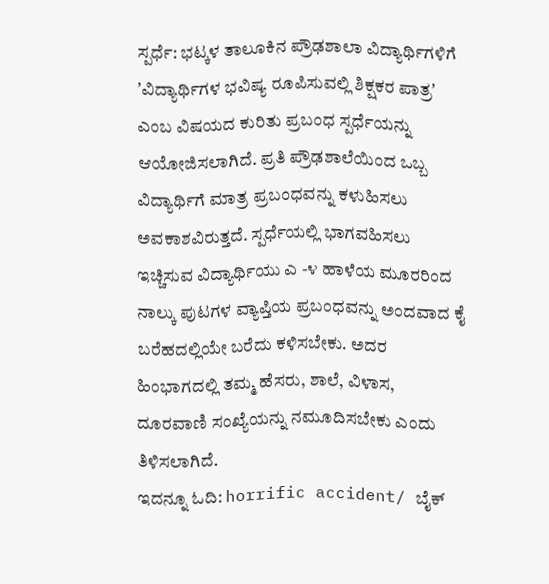ಸ್ಪರ್ಧೆ: ಭಟ್ಕಳ ತಾಲೂಕಿನ ಪ್ರೌಢಶಾಲಾ ವಿದ್ಯಾರ್ಥಿಗಳಿಗೆ ʼವಿದ್ಯಾರ್ಥಿಗಳ ಭವಿಷ್ಯ ರೂಪಿಸುವಲ್ಲಿ ಶಿಕ್ಷಕರ ಪಾತ್ರʼ ಎಂಬ ವಿಷಯದ ಕುರಿತು ಪ್ರಬಂಧ ಸ್ಪರ್ಧೆಯನ್ನು ಆಯೋಜಿಸಲಾಗಿದೆ. ಪ್ರತಿ ಪ್ರೌಢಶಾಲೆಯಿಂದ ಒಬ್ಬ ವಿದ್ಯಾರ್ಥಿಗೆ ಮಾತ್ರ ಪ್ರಬಂಧವನ್ನು ಕಳುಹಿಸಲು ಅವಕಾಶವಿರುತ್ತದೆ. ಸ್ಪರ್ಧೆಯಲ್ಲಿ ಭಾಗವಹಿಸಲು ಇಚ್ಚಿಸುವ ವಿದ್ಯಾರ್ಥಿಯು ಎ -೪ ಹಾಳೆಯ ಮೂರರಿಂದ ನಾಲ್ಕು ಪುಟಗಳ ವ್ಯಾಪ್ತಿಯ ಪ್ರಬಂಧವನ್ನು ಅಂದವಾದ ಕೈ ಬರೆಹದಲ್ಲಿಯೇ ಬರೆದು ಕಳಿಸಬೇಕು. ಅದರ ಹಿಂಭಾಗದಲ್ಲಿ ತಮ್ಮ ಹೆಸರು, ಶಾಲೆ, ವಿಳಾಸ, ದೂರವಾಣಿ ಸಂಖ್ಯೆಯನ್ನು ನಮೂದಿಸಬೇಕು ಎಂದು ತಿಳಿಸಲಾಗಿದೆ.
ಇದನ್ನೂ ಓದಿ: horrific accident/ ಬೈಕ್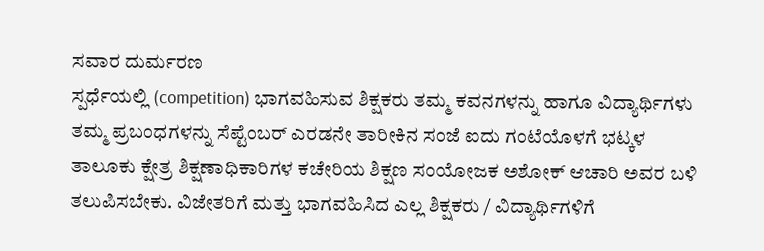ಸವಾರ ದುರ್ಮರಣ
ಸ್ಪರ್ಧೆಯಲ್ಲಿ (competition) ಭಾಗವಹಿಸುವ ಶಿಕ್ಷಕರು ತಮ್ಮ ಕವನಗಳನ್ನು ಹಾಗೂ ವಿದ್ಯಾರ್ಥಿಗಳು ತಮ್ಮ ಪ್ರಬಂಧಗಳನ್ನು ಸೆಪ್ಟೆಂಬರ್ ಎರಡನೇ ತಾರೀಕಿನ ಸಂಜೆ ಐದು ಗಂಟೆಯೊಳಗೆ ಭಟ್ಕಳ ತಾಲೂಕು ಕ್ಷೇತ್ರ ಶಿಕ್ಷಣಾಧಿಕಾರಿಗಳ ಕಚೇರಿಯ ಶಿಕ್ಷಣ ಸಂಯೋಜಕ ಅಶೋಕ್ ಆಚಾರಿ ಅವರ ಬಳಿ ತಲುಪಿಸಬೇಕು. ವಿಜೇತರಿಗೆ ಮತ್ತು ಭಾಗವಹಿಸಿದ ಎಲ್ಲ ಶಿಕ್ಷಕರು / ವಿದ್ಯಾರ್ಥಿಗಳಿಗೆ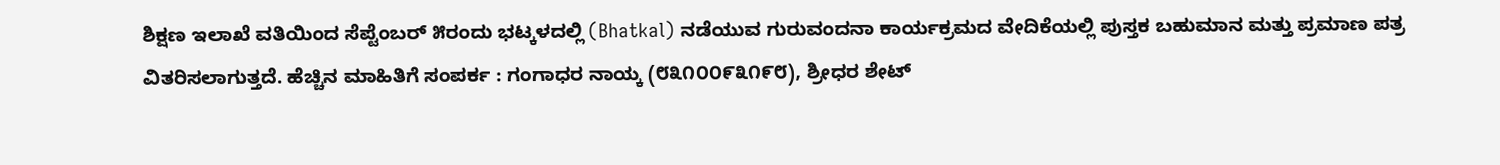ಶಿಕ್ಷಣ ಇಲಾಖೆ ವತಿಯಿಂದ ಸೆಪ್ಟೆಂಬರ್ ೫ರಂದು ಭಟ್ಕಳದಲ್ಲಿ (Bhatkal) ನಡೆಯುವ ಗುರುವಂದನಾ ಕಾರ್ಯಕ್ರಮದ ವೇದಿಕೆಯಲ್ಲಿ ಪುಸ್ತಕ ಬಹುಮಾನ ಮತ್ತು ಪ್ರಮಾಣ ಪತ್ರ ವಿತರಿಸಲಾಗುತ್ತದೆ. ಹೆಚ್ಚಿನ ಮಾಹಿತಿಗೆ ಸಂಪರ್ಕ : ಗಂಗಾಧರ ನಾಯ್ಕ (೮೩೧೦೦೯೩೧೯೮), ಶ್ರೀಧರ ಶೇಟ್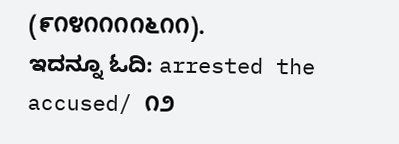(೯೧೪೧೧೧೧೬೧೧).
ಇದನ್ನೂ ಓದಿ: arrested the accused/ ೧೨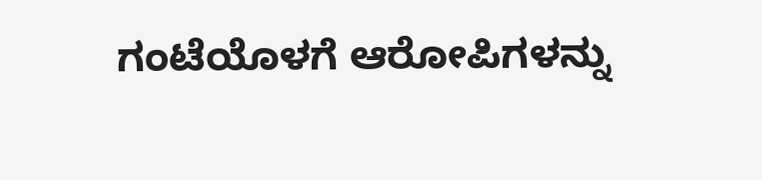ಗಂಟೆಯೊಳಗೆ ಆರೋಪಿಗಳನ್ನು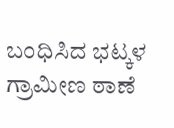ಬಂಧಿಸಿದ ಭಟ್ಕಳ ಗ್ರಾಮೀಣ ಠಾಣೆ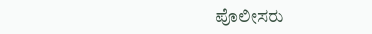ಪೊಲೀಸರು